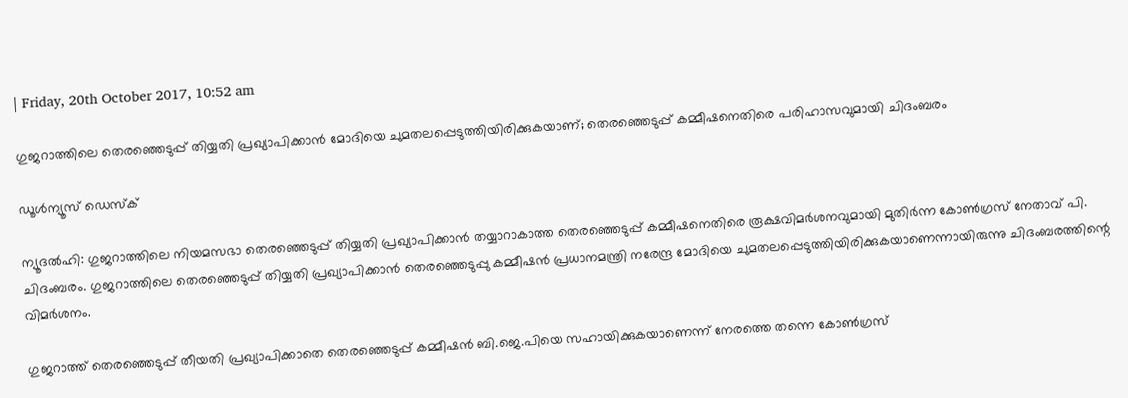| Friday, 20th October 2017, 10:52 am

ഗുജറാത്തിലെ തെരഞ്ഞെടുപ്പ് തിയ്യതി പ്രഖ്യാപിക്കാന്‍ മോദിയെ ചുമതലപ്പെടുത്തിയിരിക്കുകയാണ്; തെരഞ്ഞെടുപ്പ് കമ്മീഷനെതിരെ പരിഹാസവുമായി ചിദംബരം

ഡൂള്‍ന്യൂസ് ഡെസ്‌ക്

ന്യൂദല്‍ഹി: ഗുജറാത്തിലെ നിയമസഭാ തെരഞ്ഞെടുപ്പ് തിയ്യതി പ്രഖ്യാപിക്കാന്‍ തയ്യാറാകാത്ത തെരഞ്ഞെടുപ്പ് കമ്മീഷനെതിരെ രൂക്ഷവിമര്‍ശനവുമായി മുതിര്‍ന്ന കോണ്‍ഗ്രസ് നേതാവ് പി. ചിദംബരം. ഗുജറാത്തിലെ തെരഞ്ഞെടുപ്പ് തിയ്യതി പ്രഖ്യാപിക്കാന്‍ തെരഞ്ഞെടുപ്പു കമ്മീഷന്‍ പ്രധാനമന്ത്രി നരേന്ദ്ര മോദിയെ ചുമതലപ്പെടുത്തിയിരിക്കുകയാണെന്നായിരുന്നു ചിദംബരത്തിന്റെ വിമര്‍ശനം.

ഗുജറാത്ത് തെരഞ്ഞെടുപ്പ് തീയതി പ്രഖ്യാപിക്കാതെ തെരഞ്ഞെടുപ്പ് കമ്മീഷന്‍ ബി.ജെ.പിയെ സഹായിക്കുകയാണെന്ന് നേരത്തെ തന്നെ കോണ്‍ഗ്രസ്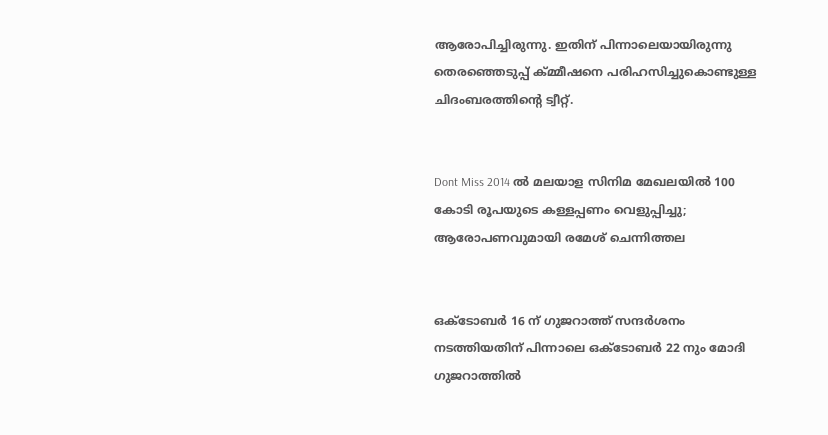ആരോപിച്ചിരുന്നു. ഇതിന് പിന്നാലെയായിരുന്നു തെരഞ്ഞെടുപ്പ് ക്മ്മീഷനെ പരിഹസിച്ചുകൊണ്ടുള്ള ചിദംബരത്തിന്റെ ട്വീറ്റ്.


Dont Miss 2014 ല്‍ മലയാള സിനിമ മേഖലയില്‍ 100 കോടി രൂപയുടെ കള്ളപ്പണം വെളുപ്പിച്ചു; ആരോപണവുമായി രമേശ് ചെന്നിത്തല


ഒക്ടോബര്‍ 16 ന് ഗുജറാത്ത് സന്ദര്‍ശനം നടത്തിയതിന് പിന്നാലെ ഒക്ടോബര്‍ 22 നും മോദി ഗുജറാത്തില്‍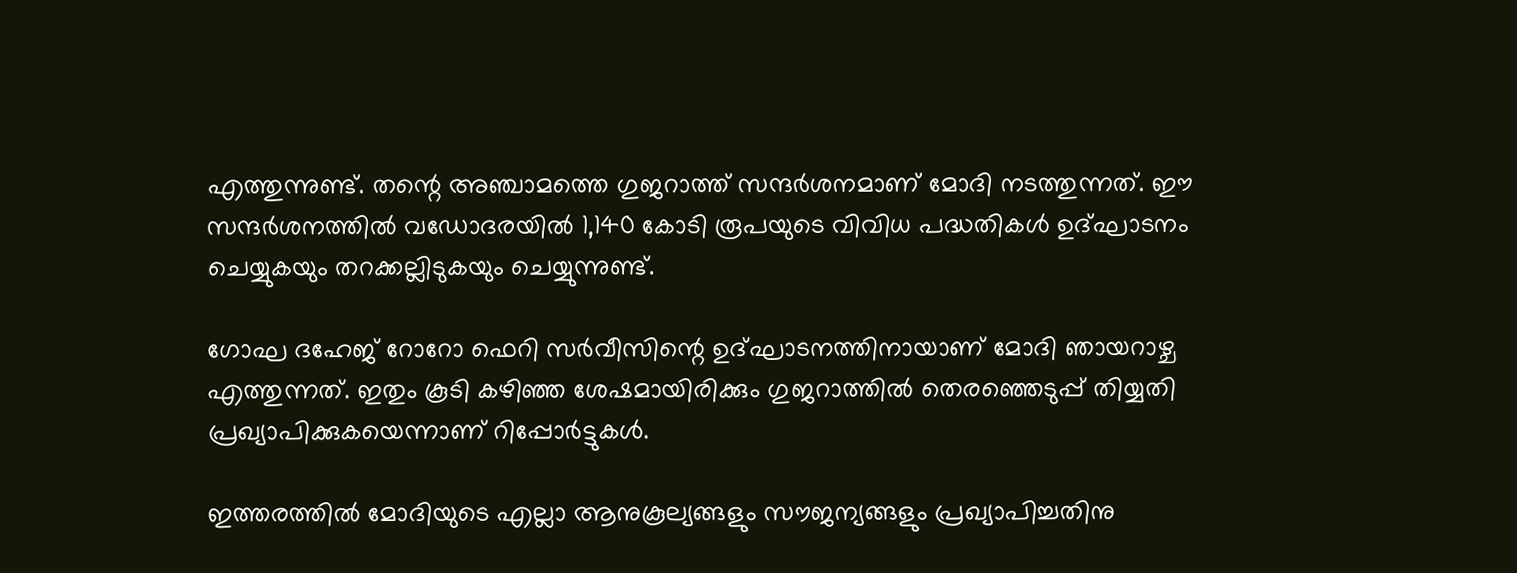എത്തുന്നുണ്ട്. തന്റെ അഞ്ചാമത്തെ ഗുജറാത്ത് സന്ദര്‍ശനമാണ് മോദി നടത്തുന്നത്. ഈ സന്ദര്‍ശനത്തില്‍ വഡോദരയില്‍ 1,140 കോടി രൂപയുടെ വിവിധ പദ്ധതികള്‍ ഉദ്ഘാടനം ചെയ്യുകയും തറക്കല്ലിടുകയും ചെയ്യുന്നുണ്ട്.

ഗോഘ ദഹേജ് റോറോ ഫെറി സര്‍വീസിന്റെ ഉദ്ഘാടനത്തിനായാണ് മോദി ഞായറാഴ്ച എത്തുന്നത്. ഇതും കൂടി കഴിഞ്ഞ ശേഷമായിരിക്കും ഗുജറാത്തില്‍ തെരഞ്ഞെടുപ്പ് തിയ്യതി പ്രഖ്യാപിക്കുകയെന്നാണ് റിപ്പോര്‍ട്ടുകള്‍.

ഇത്തരത്തില്‍ മോദിയുടെ എല്ലാ ആനുകൂല്യങ്ങളും സൗജന്യങ്ങളും പ്രഖ്യാപിച്ചതിനു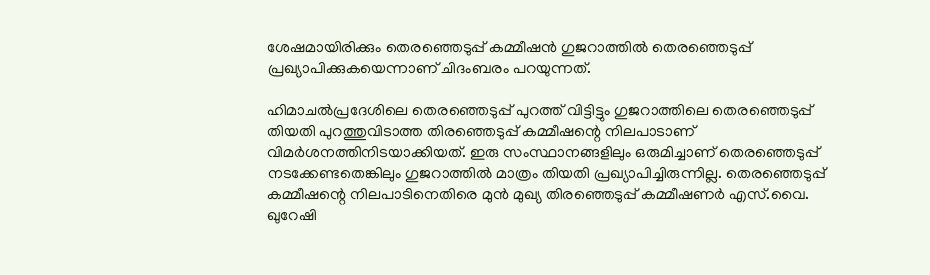ശേഷമായിരിക്കും തെരഞ്ഞെടുപ്പ് കമ്മീഷന്‍ ഗുജറാത്തില്‍ തെരഞ്ഞെടുപ്പ് പ്രഖ്യാപിക്കുകയെന്നാണ് ചിദംബരം പറയുന്നത്.

ഹിമാചല്‍പ്രദേശിലെ തെരഞ്ഞെടുപ്പ് പുറത്ത് വിട്ടിട്ടും ഗുജറാത്തിലെ തെരഞ്ഞെടുപ്പ് തിയതി പുറത്തുവിടാത്ത തിരഞ്ഞെടുപ്പ് കമ്മീഷന്റെ നിലപാടാണ് വിമര്‍ശനത്തിനിടയാക്കിയത്. ഇരു സംസ്ഥാനങ്ങളിലും ഒരുമിച്ചാണ് തെരഞ്ഞെടുപ്പ് നടക്കേണ്ടതെങ്കിലും ഗുജറാത്തില്‍ മാത്രം തിയതി പ്രഖ്യാപിച്ചിരുന്നില്ല. തെരഞ്ഞെടുപ്പ് കമ്മീഷന്റെ നിലപാടിനെതിരെ മുന്‍ മുഖ്യ തിരഞ്ഞെടുപ്പ് കമ്മീഷണര്‍ എസ്.വൈ. ഖുറേഷി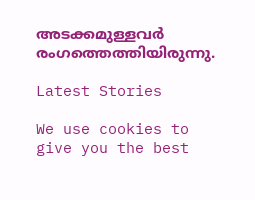അടക്കമുള്ളവര്‍ രംഗത്തെത്തിയിരുന്നു.

Latest Stories

We use cookies to give you the best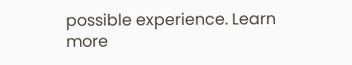possible experience. Learn more